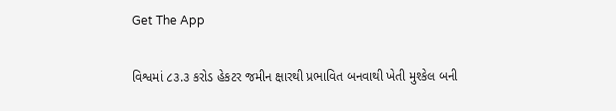Get The App

વિશ્વમાં ૮૩.૩ કરોડ હેકટર જમીન ક્ષારથી પ્રભાવિત બનવાથી ખેતી મુશ્કેલ બની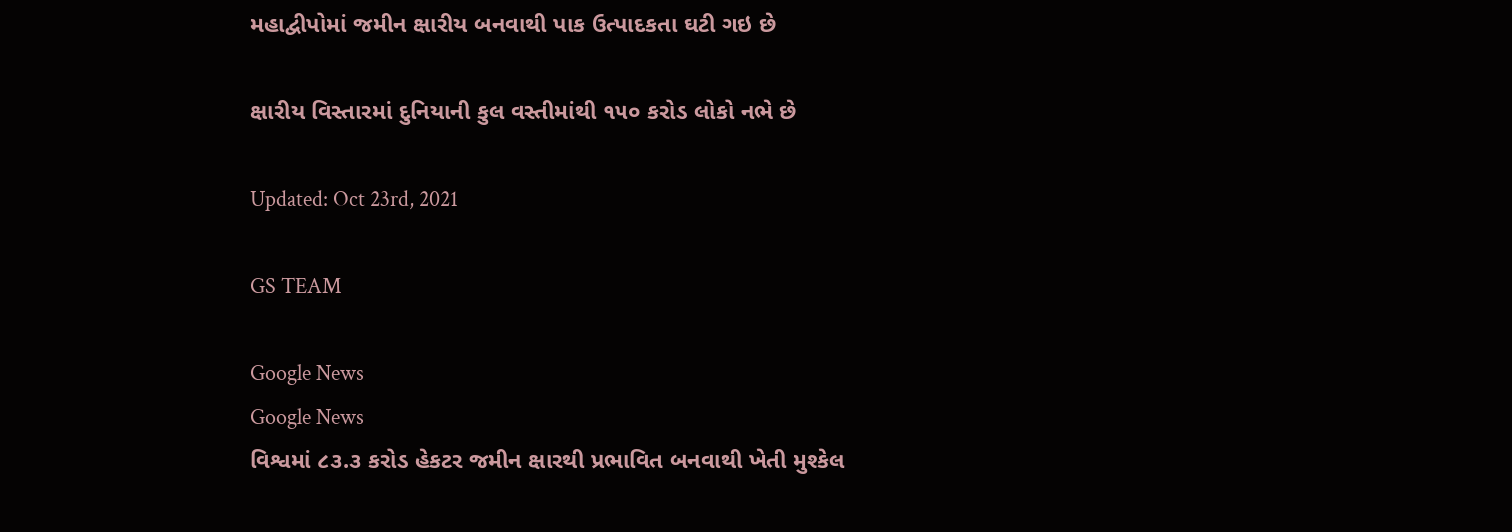મહાદ્વીપોમાં જમીન ક્ષારીય બનવાથી પાક ઉત્પાદકતા ઘટી ગઇ છે

ક્ષારીય વિસ્તારમાં દુનિયાની કુલ વસ્તીમાંથી ૧૫૦ કરોડ લોકો નભે છે

Updated: Oct 23rd, 2021

GS TEAM

Google News
Google News
વિશ્વમાં ૮૩.૩ કરોડ હેકટર જમીન ક્ષારથી પ્રભાવિત બનવાથી ખેતી મુશ્કેલ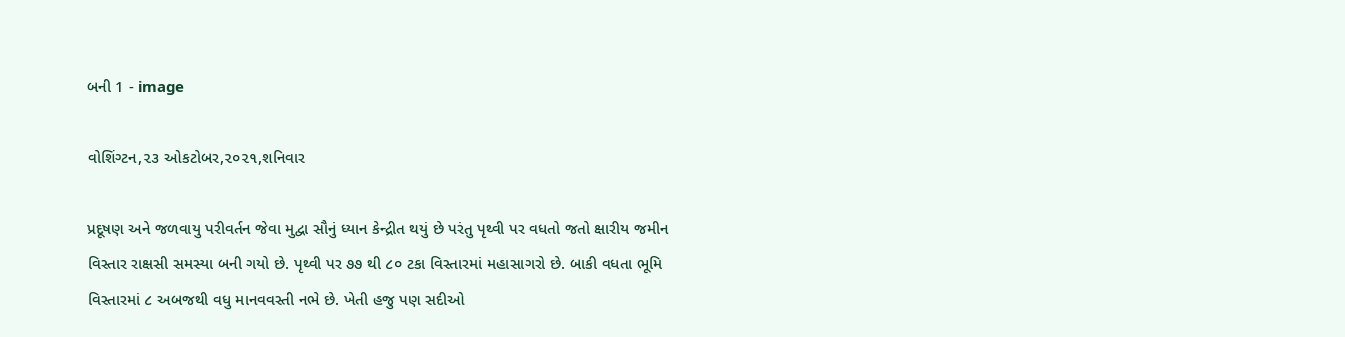બની 1 - image

વોશિંગ્ટન,૨૩ ઓકટોબર,૨૦૨૧,શનિવાર

પ્રદૂષણ અને જળવાયુ પરીવર્તન જેવા મુદ્વા સૌનું ધ્યાન કેન્દ્રીત થયું છે પરંતુ પૃથ્વી પર વધતો જતો ક્ષારીય જમીન વિસ્તાર રાક્ષસી સમસ્યા બની ગયો છે. પૃથ્વી પર ૭૭ થી ૮૦ ટકા વિસ્તારમાં મહાસાગરો છે. બાકી વધતા ભૂમિ વિસ્તારમાં ૮ અબજથી વધુ માનવવસ્તી નભે છે. ખેતી હજુ પણ સદીઓ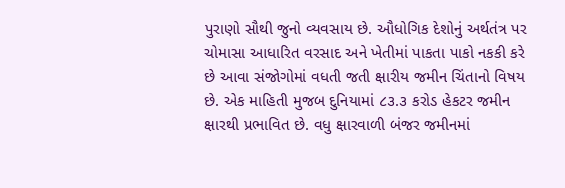પુરાણો સૌથી જુનો વ્યવસાય છે. ઔધોગિક દેશોનું અર્થતંત્ર પર ચોમાસા આધારિત વરસાદ અને ખેતીમાં પાકતા પાકો નકકી કરે છે આવા સંજોગોમાં વધતી જતી ક્ષારીય જમીન ચિંતાનો વિષય છે. એક માહિતી મુજબ દુનિયામાં ૮૩.૩ કરોડ હેકટર જમીન ક્ષારથી પ્રભાવિત છે. વધુ ક્ષારવાળી બંજર જમીનમાં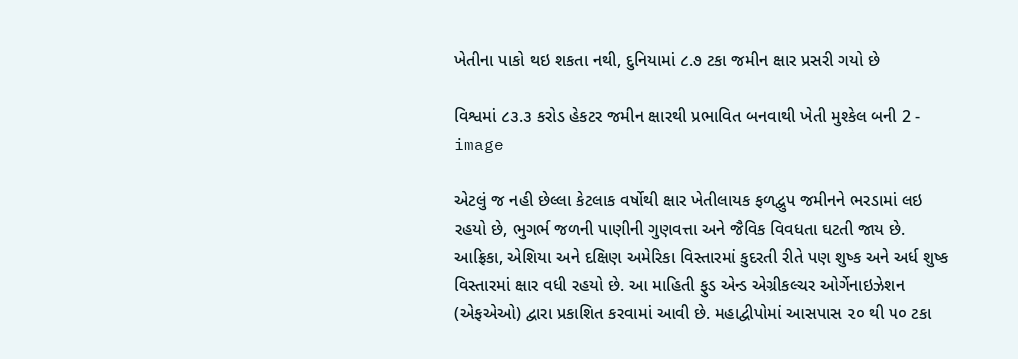ખેતીના પાકો થઇ શકતા નથી, દુનિયામાં ૮.૭ ટકા જમીન ક્ષાર પ્રસરી ગયો છે

વિશ્વમાં ૮૩.૩ કરોડ હેકટર જમીન ક્ષારથી પ્રભાવિત બનવાથી ખેતી મુશ્કેલ બની 2 - image

એટલું જ નહી છેલ્લા કેટલાક વર્ષોથી ક્ષાર ખેતીલાયક ફળદ્વુપ જમીનને ભરડામાં લઇ રહયો છે, ભુગર્ભ જળની પાણીની ગુણવત્તા અને જૈવિક વિવધતા ઘટતી જાય છે. આફ્રિકા, એશિયા અને દક્ષિણ અમેરિકા વિસ્તારમાં કુદરતી રીતે પણ શુષ્ક અને અર્ધ શુષ્ક વિસ્તારમાં ક્ષાર વધી રહયો છે. આ માહિતી ફુડ એન્ડ એગ્રીકલ્ચર ઓર્ગેનાઇઝેશન (એફએઓ) દ્વારા પ્રકાશિત કરવામાં આવી છે. મહાદ્વીપોમાં આસપાસ ૨૦ થી ૫૦ ટકા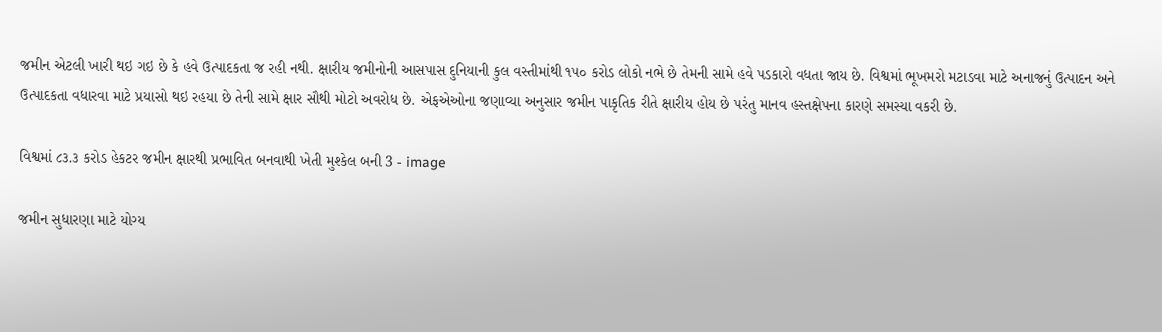જમીન એટલી ખારી થઇ ગઇ છે કે હવે ઉત્પાદકતા જ રહી નથી. ક્ષારીય જમીનોની આસપાસ દુનિયાની કુલ વસ્તીમાંથી ૧૫૦ કરોડ લોકો નભે છે તેમની સામે હવે પડકારો વધતા જાય છે. વિશ્વમાં ભૂખમરો મટાડવા માટે અનાજનું ઉત્પાદન અને ઉત્પાદકતા વધારવા માટે પ્રયાસો થઇ રહયા છે તેની સામે ક્ષાર સૌથી મોટો અવરોધ છે. એફએઓના જણાવ્યા અનુસાર જમીન પાકૃતિક રીતે ક્ષારીય હોય છે પરંતુ માનવ હસ્તક્ષેપના કારણે સમસ્યા વકરી છે.

વિશ્વમાં ૮૩.૩ કરોડ હેકટર જમીન ક્ષારથી પ્રભાવિત બનવાથી ખેતી મુશ્કેલ બની 3 - image

જમીન સુધારણા માટે યોગ્ય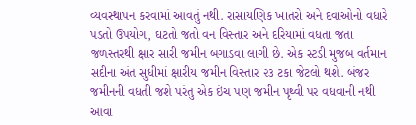વ્યવસ્થાપન કરવામાં આવતું નથી. રાસાયણિક ખાતરો અને દવાઓનો વધારે પડતો ઉપયોગ, ઘટતો જતો વન વિસ્તાર અને દરિયામાં વધતા જતા જળસ્તરથી ક્ષાર સારી જમીન બગાડવા લાગી છે. એક સ્ટડી મુજબ વર્તમાન સદીના અંત સુધીમાં ક્ષારીય જમીન વિસ્તાર ૨૩ ટકા જેટલો થશે. બંજર જમીનની વધતી જશે પરંતુ એક ઇંચ પણ જમીન પૃથ્વી પર વધવાની નથી આવા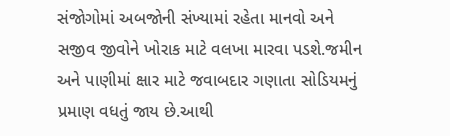સંજોગોમાં અબજોની સંખ્યામાં રહેતા માનવો અને સજીવ જીવોને ખોરાક માટે વલખા મારવા પડશે.જમીન અને પાણીમાં ક્ષાર માટે જવાબદાર ગણાતા સોડિયમનું પ્રમાણ વધતું જાય છે.આથી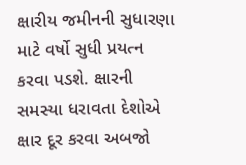ક્ષારીય જમીનની સુધારણા માટે વર્ષો સુધી પ્રયત્ન કરવા પડશે. ક્ષારની સમસ્યા ધરાવતા દેશોએ ક્ષાર દૂર કરવા અબજો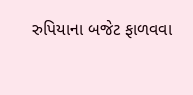રુપિયાના બજેટ ફાળવવા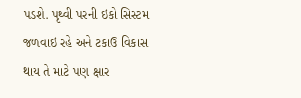પડશે. પૃથ્વી પરની ઇકો સિસ્ટમ જળવાઇ રહે અને ટકાઉ વિકાસ થાય તે માટે પણ ક્ષાર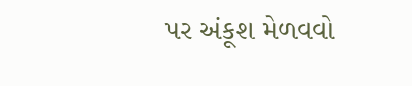પર અંકૂશ મેળવવો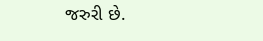જરુરી છે.